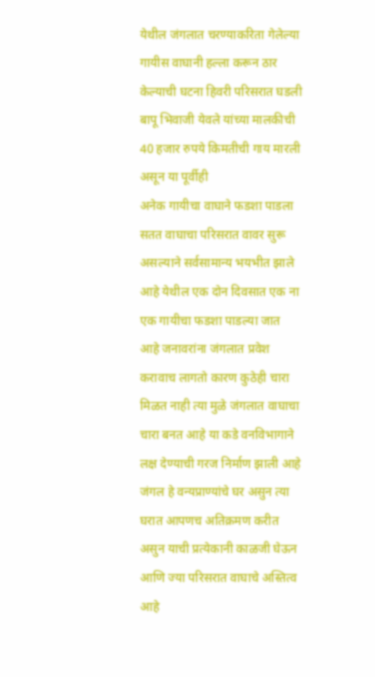येथील जंगलात चरण्याकरिता गेलेल्या गायीस वाघानी हल्ला करून ठार केल्याची घटना हिवरी परिसरात घडली बापू भिवाजी येवले यांच्या मालकीची 40 हजार रुपये किमतीची गाय मारली असून या पूर्वीही
अनेक गायीचा वाघाने फडशा पाडला सतत वाघाचा परिसरात वावर सुरू असल्याने सर्वसामान्य भयभीत झाले आहे येथील एक दोन दिवसात एक ना एक गायीचा फडशा पाडल्या जात आहे जनावरांना जंगलात प्रवेश करावाच लागतो कारण कुठेही चारा मिळत नाही त्या मुळे जंगलात वाघाचा चारा बनत आहे या कडे वनविभागाने लक्ष देण्याची गरज निर्माण झाली आहे
जंगल हे वन्यप्राण्यांचे घर असुन त्या घरात आपणच अतिक्रमण करीत असुन याची प्रत्येकानी काळजी घेऊन आणि ज्या परिसरात वाघाचे अस्तित्व आहे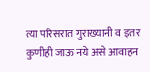त्या परिसरात गुराख्यानी व इतर कुणीही जाऊ नये असे आवाहन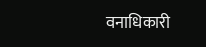वनाधिकारी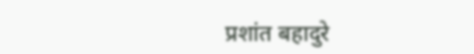प्रशांत बहादुरे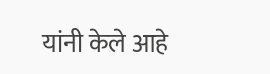यांनी केले आहे